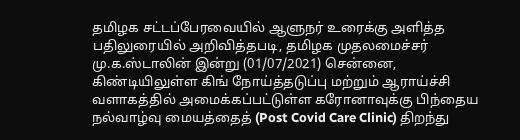தமிழக சட்டப்பேரவையில் ஆளுநர் உரைக்கு அளித்த பதிலுரையில் அறிவித்தபடி, தமிழக முதலமைச்சர் மு.க.ஸ்டாலின் இன்று (01/07/2021) சென்னை, கிண்டியிலுள்ள கிங் நோய்த்தடுப்பு மற்றும் ஆராய்ச்சி வளாகத்தில் அமைக்கப்பட்டுள்ள கரோனாவுக்கு பிந்தைய நல்வாழ்வு மையத்தைத் (Post Covid Care Clinic) திறந்து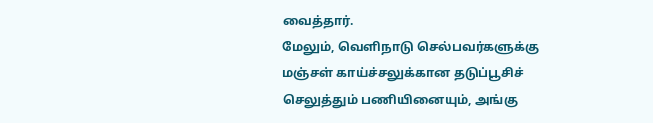வைத்தார்.
மேலும், வெளிநாடு செல்பவர்களுக்கு மஞ்சள் காய்ச்சலுக்கான தடுப்பூசிச் செலுத்தும் பணியினையும், அங்கு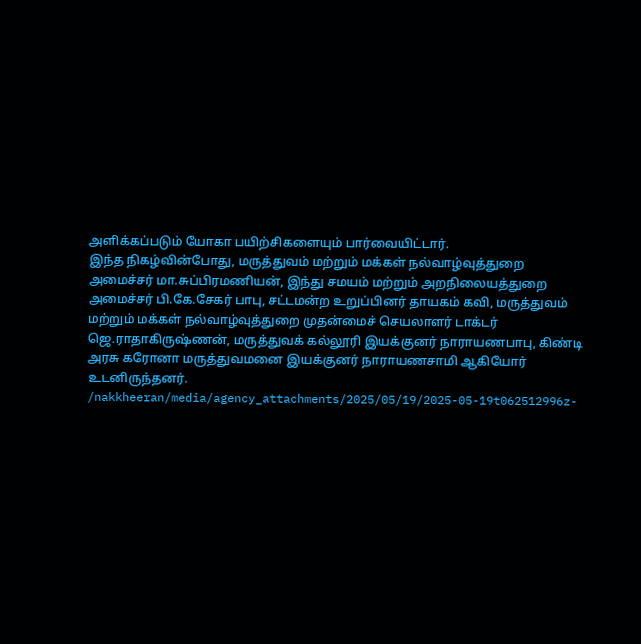அளிக்கப்படும் யோகா பயிற்சிகளையும் பார்வையிட்டார்.
இந்த நிகழ்வின்போது, மருத்துவம் மற்றும் மக்கள் நல்வாழ்வுத்துறை அமைச்சர் மா.சுப்பிரமணியன், இந்து சமயம் மற்றும் அறநிலையத்துறை அமைச்சர் பி.கே.சேகர் பாபு, சட்டமன்ற உறுப்பினர் தாயகம் கவி, மருத்துவம் மற்றும் மக்கள் நல்வாழ்வுத்துறை முதன்மைச் செயலாளர் டாக்டர் ஜெ.ராதாகிருஷ்ணன், மருத்துவக் கல்லூரி இயக்குனர் நாராயணபாபு, கிண்டி அரசு கரோனா மருத்துவமனை இயக்குனர் நாராயணசாமி ஆகியோர் உடனிருந்தனர்.
/nakkheeran/media/agency_attachments/2025/05/19/2025-05-19t062512996z-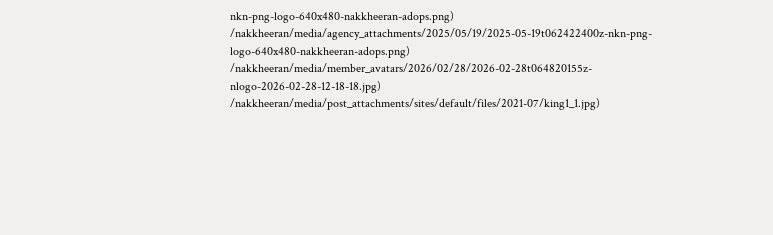nkn-png-logo-640x480-nakkheeran-adops.png)
/nakkheeran/media/agency_attachments/2025/05/19/2025-05-19t062422400z-nkn-png-logo-640x480-nakkheeran-adops.png)
/nakkheeran/media/member_avatars/2026/02/28/2026-02-28t064820155z-nlogo-2026-02-28-12-18-18.jpg)
/nakkheeran/media/post_attachments/sites/default/files/2021-07/king1_1.jpg)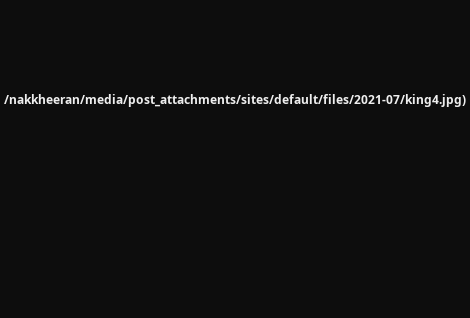/nakkheeran/media/post_attachments/sites/default/files/2021-07/king4.jpg)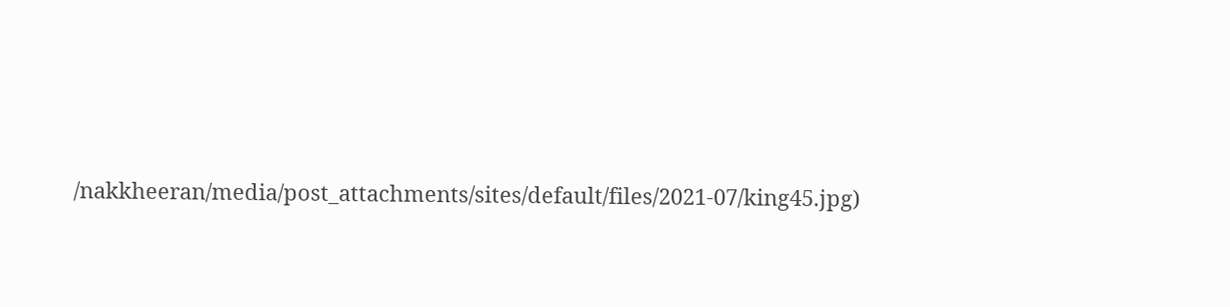/nakkheeran/media/post_attachments/sites/default/files/2021-07/king45.jpg)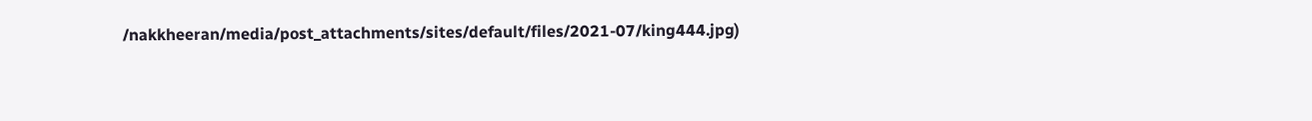/nakkheeran/media/post_attachments/sites/default/files/2021-07/king444.jpg)